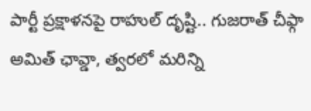పార్టీ ప్రక్షాళనపై రాహుల్ దృష్టి.. గుజరాత్ చీఫ్గా అమిత్ ఛావ్డా, త్వరలో మరిన్ని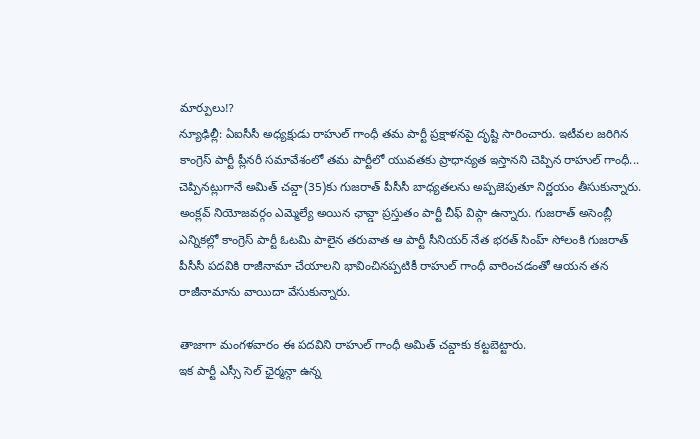మార్పులు!?
న్యూఢిల్లీ: ఏఐసీసీ అధ్యక్షుడు రాహుల్ గాంధీ తమ పార్టీ ప్రక్షాళనపై దృష్టి సారించారు. ఇటీవల జరిగిన కాంగ్రెస్ పార్టీ ప్లీనరీ సమావేశంలో తమ పార్టీలో యువతకు ప్రాధాన్యత ఇస్తానని చెప్పిన రాహుల్ గాంధీ... చెప్పినట్లుగానే అమిత్ చవ్డా(35)కు గుజరాత్ పీసీసీ బాధ్యతలను అప్పజెపుతూ నిర్ణయం తీసుకున్నారు.
అంక్లవ్ నియోజవర్గం ఎమ్మెల్యే అయిన ఛావ్డా ప్రస్తుతం పార్టీ చీఫ్ విప్గా ఉన్నారు. గుజరాత్ అసెంబ్లీ ఎన్నికల్లో కాంగ్రెస్ పార్టీ ఓటమి పాలైన తరువాత ఆ పార్టీ సీనియర్ నేత భరత్ సింహ్ సోలంకి గుజరాత్ పీసీసీ పదవికి రాజీనామా చేయాలని భావించినప్పటికీ రాహుల్ గాంధీ వారించడంతో ఆయన తన రాజీనామాను వాయిదా వేసుకున్నారు.

తాజాగా మంగళవారం ఈ పదవిని రాహుల్ గాంధీ అమిత్ చవ్డాకు కట్టబెట్టారు.
ఇక పార్టీ ఎస్సీ సెల్ ఛైర్మన్గా ఉన్న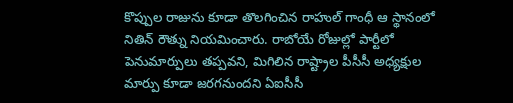కొప్పుల రాజును కూడా తొలగించిన రాహుల్ గాంధీ ఆ స్థానంలో నితిన్ రౌత్ను నియమించారు. రాబోయే రోజుల్లో పార్టీలో పెనుమార్పులు తప్పవని, మిగిలిన రాష్ట్రాల పీసీసీ అధ్యక్షుల మార్పు కూడా జరగనుందని ఏఐసీసీ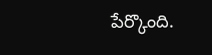పేర్కొంది.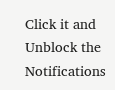Click it and Unblock the Notifications